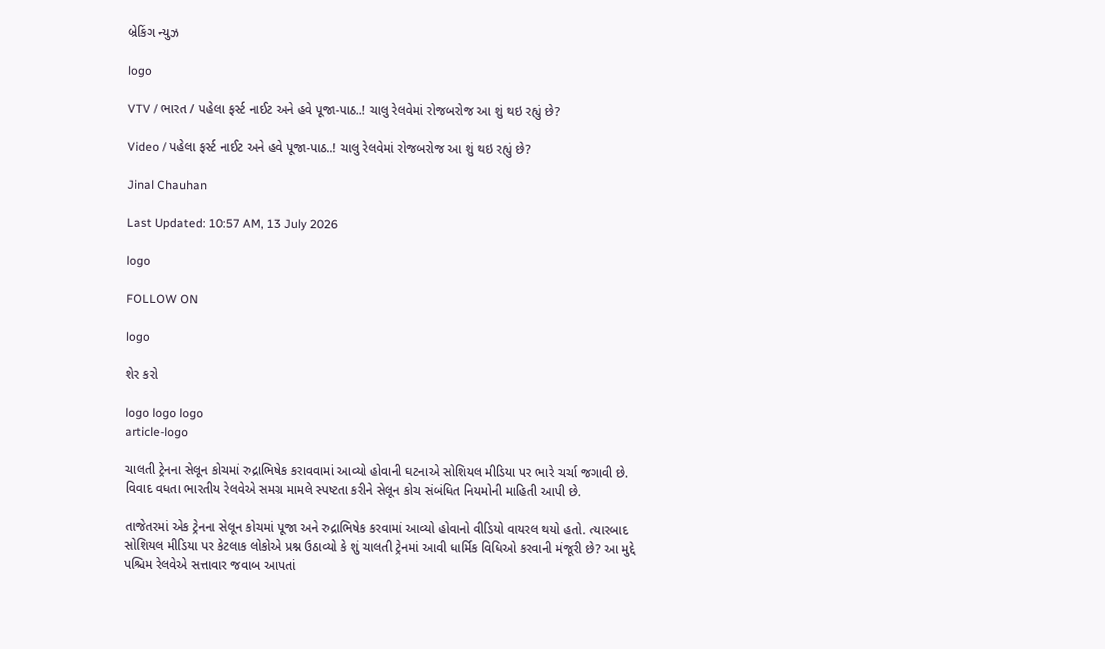બ્રેકિંગ ન્યુઝ

logo

VTV / ભારત / પહેલા ફર્સ્ટ નાઈટ અને હવે પૂજા-પાઠ..! ચાલુ રેલવેમાં રોજબરોજ આ શું થઇ રહ્યું છે?

Video / પહેલા ફર્સ્ટ નાઈટ અને હવે પૂજા-પાઠ..! ચાલુ રેલવેમાં રોજબરોજ આ શું થઇ રહ્યું છે?

Jinal Chauhan

Last Updated: 10:57 AM, 13 July 2026

logo

FOLLOW ON

logo

શેર કરો

logo logo logo
article-logo

ચાલતી ટ્રેનના સેલૂન કોચમાં રુદ્રાભિષેક કરાવવામાં આવ્યો હોવાની ઘટનાએ સોશિયલ મીડિયા પર ભારે ચર્ચા જગાવી છે. વિવાદ વધતા ભારતીય રેલવેએ સમગ્ર મામલે સ્પષ્ટતા કરીને સેલૂન કોચ સંબંધિત નિયમોની માહિતી આપી છે.

તાજેતરમાં એક ટ્રેનના સેલૂન કોચમાં પૂજા અને રુદ્રાભિષેક કરવામાં આવ્યો હોવાનો વીડિયો વાયરલ થયો હતો. ત્યારબાદ સોશિયલ મીડિયા પર કેટલાક લોકોએ પ્રશ્ન ઉઠાવ્યો કે શું ચાલતી ટ્રેનમાં આવી ધાર્મિક વિધિઓ કરવાની મંજૂરી છે? આ મુદ્દે પશ્ચિમ રેલવેએ સત્તાવાર જવાબ આપતાં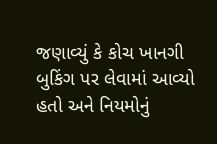જણાવ્યું કે કોચ ખાનગી બુકિંગ પર લેવામાં આવ્યો હતો અને નિયમોનું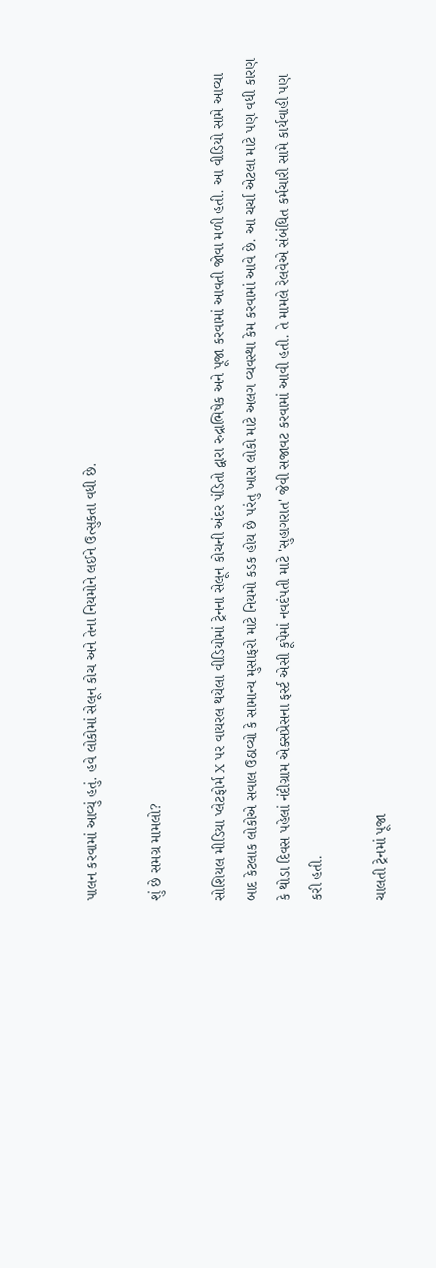પાલન કરવામાં આવ્યું હતું. હવે લોકોમાં સેલૂન કોચ અને તેના નિયમોને લઈને ઉત્સુકતા વધી છે.

શું છે સમગ્ર મામલો?

સોશિયલ મીડિયા પ્લેટફોર્મ X પર વાયરલ થયેલા વીડિયોમાં ટ્રેનના સેલૂન કોચની અંદર પંડિતો દ્વારા રુદ્રાભિષેક અને પૂજા કરવામાં આવતી જોવા મળી હતી. આ વીડિયો સામે આવ્યા બાદ કેટલાક લોકોએ સવાલ ઉઠાવ્યો કે સામાન્ય મુસાફરો માટે નિયમો કડક હોય છે પરંતુ ખાસ લોકો માટે અલગ વ્યવસ્થા કેમ કરવામાં આવે છે. આ ચર્ચા એટલા માટે પણ વધી કારણ કે થોડા દિવસ પહેલાં નંદીગ્રામ એક્સપ્રેસના ફર્સ્ટ એસી કૂપેમાં નવદંપતી માટે 'સુહાગરાત' જેવી સજાવટ કરવામાં આવી હતી. તે મામલે રેલવેએ સંબંધિત કર્મચારી સામે કાર્યવાહી પણ કરી હતી.

ચાલતી ટ્રેનમાં પૂજા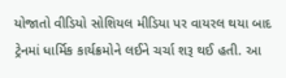યોજાતો વીડિયો સોશિયલ મીડિયા પર વાયરલ થયા બાદ ટ્રેનમાં ધાર્મિક કાર્યક્રમોને લઈને ચર્ચા શરૂ થઈ હતી. આ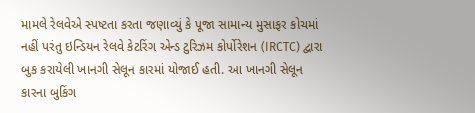મામલે રેલવેએ સ્પષ્ટતા કરતા જણાવ્યું કે પૂજા સામાન્ય મુસાફર કોચમાં નહીં પરંતુ ઇન્ડિયન રેલવે કેટરિંગ એન્ડ ટુરિઝમ કોર્પોરેશન (IRCTC) દ્વારા બુક કરાયેલી ખાનગી સેલૂન કારમાં યોજાઈ હતી. આ ખાનગી સેલૂન કારના બુકિંગ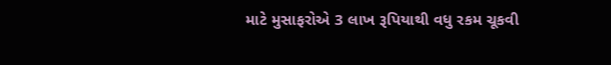માટે મુસાફરોએ 3 લાખ રૂપિયાથી વધુ રકમ ચૂકવી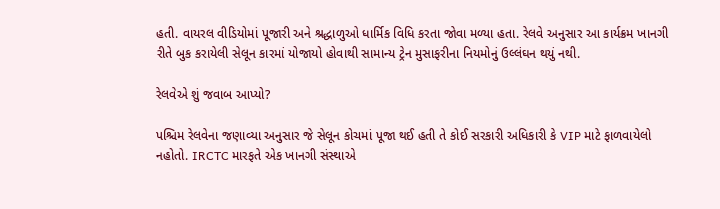હતી. વાયરલ વીડિયોમાં પૂજારી અને શ્રદ્ધાળુઓ ધાર્મિક વિધિ કરતા જોવા મળ્યા હતા. રેલવે અનુસાર આ કાર્યક્રમ ખાનગી રીતે બુક કરાયેલી સેલૂન કારમાં યોજાયો હોવાથી સામાન્ય ટ્રેન મુસાફરીના નિયમોનું ઉલ્લંઘન થયું નથી.

રેલવેએ શું જવાબ આપ્યો?

પશ્ચિમ રેલવેના જણાવ્યા અનુસાર જે સેલૂન કોચમાં પૂજા થઈ હતી તે કોઈ સરકારી અધિકારી કે VIP માટે ફાળવાયેલો નહોતો. IRCTC મારફતે એક ખાનગી સંસ્થાએ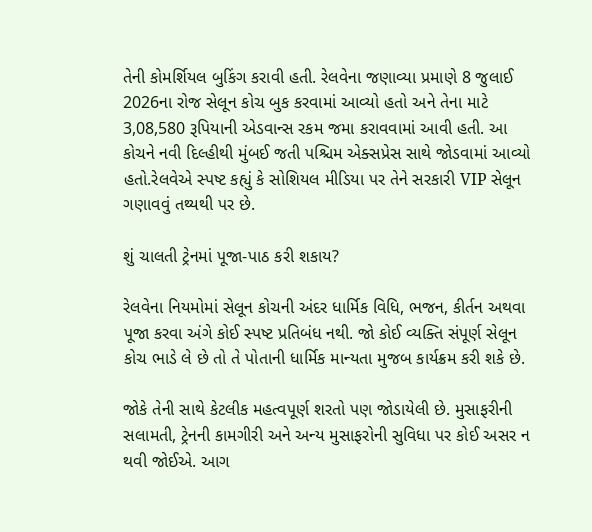તેની કોમર્શિયલ બુકિંગ કરાવી હતી. રેલવેના જણાવ્યા પ્રમાણે 8 જુલાઈ 2026ના રોજ સેલૂન કોચ બુક કરવામાં આવ્યો હતો અને તેના માટે 3,08,580 રૂપિયાની એડવાન્સ રકમ જમા કરાવવામાં આવી હતી. આ કોચને નવી દિલ્હીથી મુંબઈ જતી પશ્ચિમ એક્સપ્રેસ સાથે જોડવામાં આવ્યો હતો.રેલવેએ સ્પષ્ટ કહ્યું કે સોશિયલ મીડિયા પર તેને સરકારી VIP સેલૂન ગણાવવું તથ્યથી પર છે.

શું ચાલતી ટ્રેનમાં પૂજા-પાઠ કરી શકાય?

રેલવેના નિયમોમાં સેલૂન કોચની અંદર ધાર્મિક વિધિ, ભજન, કીર્તન અથવા પૂજા કરવા અંગે કોઈ સ્પષ્ટ પ્રતિબંધ નથી. જો કોઈ વ્યક્તિ સંપૂર્ણ સેલૂન કોચ ભાડે લે છે તો તે પોતાની ધાર્મિક માન્યતા મુજબ કાર્યક્રમ કરી શકે છે.

જોકે તેની સાથે કેટલીક મહત્વપૂર્ણ શરતો પણ જોડાયેલી છે. મુસાફરીની સલામતી, ટ્રેનની કામગીરી અને અન્ય મુસાફરોની સુવિધા પર કોઈ અસર ન થવી જોઈએ. આગ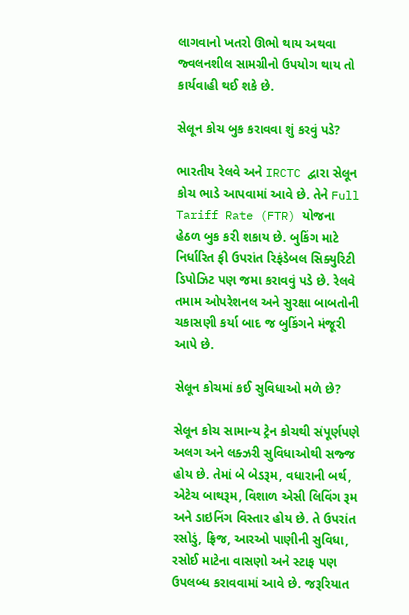લાગવાનો ખતરો ઊભો થાય અથવા જ્વલનશીલ સામગ્રીનો ઉપયોગ થાય તો કાર્યવાહી થઈ શકે છે.

સેલૂન કોચ બુક કરાવવા શું કરવું પડે?

ભારતીય રેલવે અને IRCTC દ્વારા સેલૂન કોચ ભાડે આપવામાં આવે છે. તેને Full Tariff Rate (FTR) યોજના હેઠળ બુક કરી શકાય છે. બુકિંગ માટે નિર્ધારિત ફી ઉપરાંત રિફંડેબલ સિક્યુરિટી ડિપોઝિટ પણ જમા કરાવવું પડે છે. રેલવે તમામ ઓપરેશનલ અને સુરક્ષા બાબતોની ચકાસણી કર્યા બાદ જ બુકિંગને મંજૂરી આપે છે.

સેલૂન કોચમાં કઈ સુવિધાઓ મળે છે?

સેલૂન કોચ સામાન્ય ટ્રેન કોચથી સંપૂર્ણપણે અલગ અને લક્ઝરી સુવિધાઓથી સજ્જ હોય છે. તેમાં બે બેડરૂમ, વધારાની બર્થ, એટેચ બાથરૂમ, વિશાળ એસી લિવિંગ રૂમ અને ડાઇનિંગ વિસ્તાર હોય છે. તે ઉપરાંત રસોડું, ફ્રિજ, આરઓ પાણીની સુવિધા, રસોઈ માટેના વાસણો અને સ્ટાફ પણ ઉપલબ્ધ કરાવવામાં આવે છે. જરૂરિયાત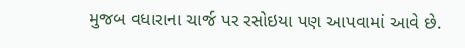મુજબ વધારાના ચાર્જ પર રસોઇયા પણ આપવામાં આવે છે.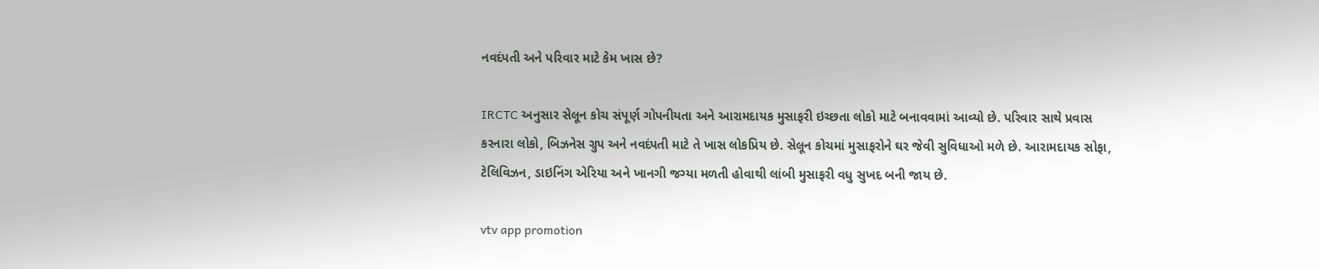નવદંપતી અને પરિવાર માટે કેમ ખાસ છે?

IRCTC અનુસાર સેલૂન કોચ સંપૂર્ણ ગોપનીયતા અને આરામદાયક મુસાફરી ઇચ્છતા લોકો માટે બનાવવામાં આવ્યો છે. પરિવાર સાથે પ્રવાસ કરનારા લોકો, બિઝનેસ ગ્રુપ અને નવદંપતી માટે તે ખાસ લોકપ્રિય છે. સેલૂન કોચમાં મુસાફરોને ઘર જેવી સુવિધાઓ મળે છે. આરામદાયક સોફા, ટેલિવિઝન, ડાઇનિંગ એરિયા અને ખાનગી જગ્યા મળતી હોવાથી લાંબી મુસાફરી વધુ સુખદ બની જાય છે.

vtv app promotion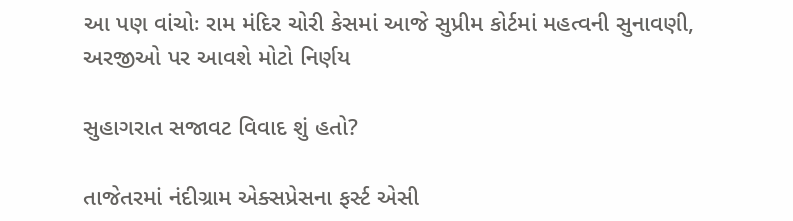આ પણ વાંચોઃ રામ મંદિર ચોરી કેસમાં આજે સુપ્રીમ કોર્ટમાં મહત્વની સુનાવણી, અરજીઓ પર આવશે મોટો નિર્ણય

સુહાગરાત સજાવટ વિવાદ શું હતો?

તાજેતરમાં નંદીગ્રામ એક્સપ્રેસના ફર્સ્ટ એસી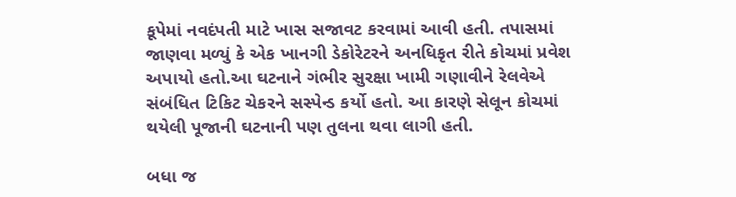કૂપેમાં નવદંપતી માટે ખાસ સજાવટ કરવામાં આવી હતી. તપાસમાં જાણવા મળ્યું કે એક ખાનગી ડેકોરેટરને અનધિકૃત રીતે કોચમાં પ્રવેશ અપાયો હતો.આ ઘટનાને ગંભીર સુરક્ષા ખામી ગણાવીને રેલવેએ સંબંધિત ટિકિટ ચેકરને સસ્પેન્ડ કર્યો હતો. આ કારણે સેલૂન કોચમાં થયેલી પૂજાની ઘટનાની પણ તુલના થવા લાગી હતી.

બધા જ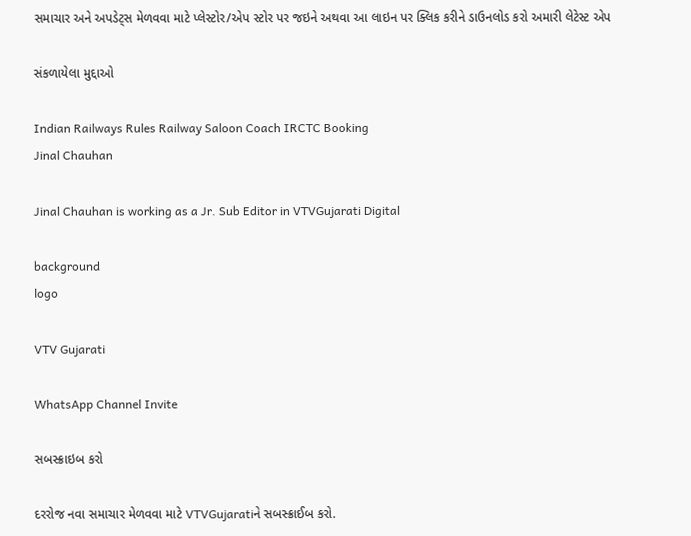સમાચાર અને અપડેટ્સ મેળવવા માટે પ્લેસ્ટોર/એપ સ્ટોર પર જઇને અથવા આ લાઇન પર ક્લિક કરીને ડાઉનલોડ કરો અમારી લેટેસ્ટ એપ

સંકળાયેલા મુદ્દાઓ

Indian Railways Rules Railway Saloon Coach IRCTC Booking
Jinal Chauhan

Jinal Chauhan is working as a Jr. Sub Editor in VTVGujarati Digital

background
logo

VTV Gujarati

WhatsApp Channel Invite

સબસ્ક્રાઇબ કરો

દરરોજ નવા સમાચાર મેળવવા માટે VTVGujaratiને સબસ્ક્રાઈબ કરો.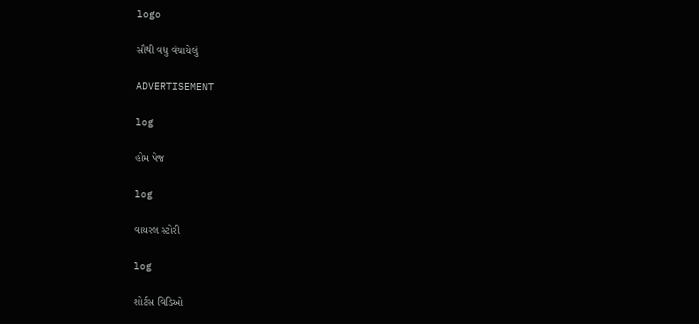logo

સૌથી વધુ વંચાયેલું

ADVERTISEMENT

log

હોમ પેજ

log

વાયરલ સ્ટોરી

log

શોર્ટસ વિડિઓ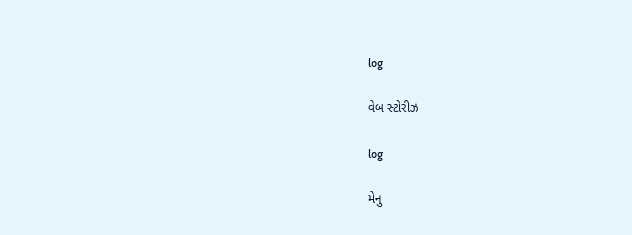log

વેબ સ્ટોરીઝ

log

મેનુ